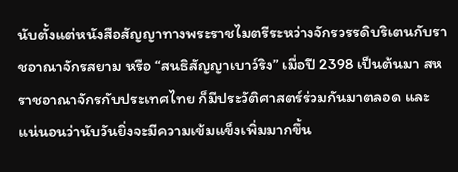นับตั้งแต่หนังสือสัญญาทางพระราชไมตรีระหว่างจักรวรรดิบริเตนกับราชอาณาจักรสยาม หรือ “สนธิสัญญาเบาว์ริง” เมื่อปี 2398 เป็นต้นมา สหราชอาณาจักรกับประเทศไทย ก็มีประวัติศาสตร์ร่วมกันมาตลอด และแน่นอนว่านับวันยิ่งจะมีความเข้มแข็งเพิ่มมากขึ้น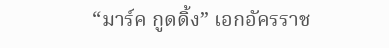“มาร์ค กูดดิ้ง” เอกอัครราช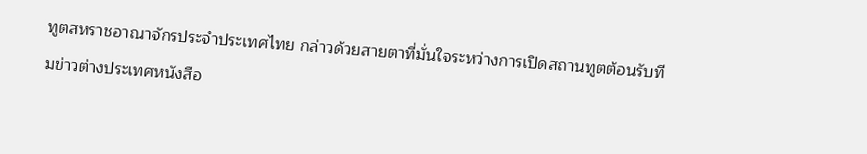ทูตสหราชอาณาจักรประจำประเทศไทย กล่าวด้วยสายตาที่มั่นใจระหว่างการเปิดสถานทูตต้อนรับทีมข่าวต่างประเทศหนังสือ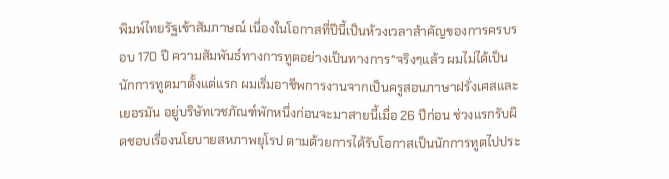พิมพ์ไทยรัฐเข้าสัมภาษณ์ เนื่องในโอกาสที่ปีนี้เป็นห้วงเวลาสำคัญของการครบรอบ 170 ปี ความสัมพันธ์ทางการทูตอย่างเป็นทางการ“จริงๆแล้ว ผมไม่ได้เป็นนักการทูตมาตั้งแต่แรก ผมเริ่มอาชีพการงานจากเป็นครูสอนภาษาฝรั่งเศสและเยอรมัน อยู่บริษัทเวชภัณฑ์พักหนึ่งก่อนจะมาสายนี้เมื่อ 26 ปีก่อน ช่วงแรกรับผิดชอบเรื่องนโยบายสหภาพยุโรป ตามด้วยการได้รับโอกาสเป็นนักการทูตไปประ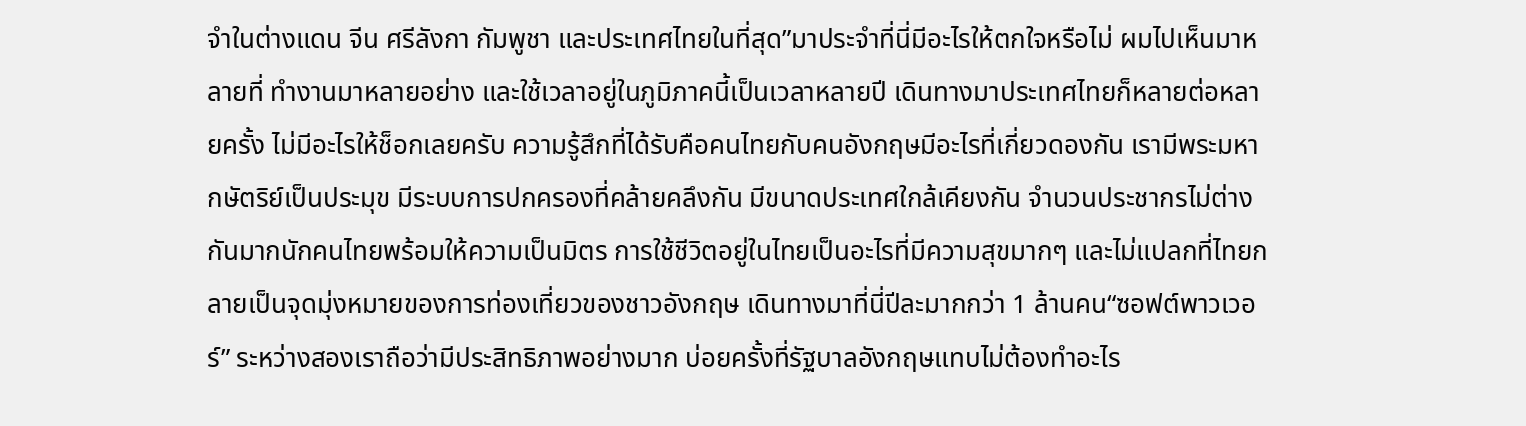จำในต่างแดน จีน ศรีลังกา กัมพูชา และประเทศไทยในที่สุด”มาประจำที่นี่มีอะไรให้ตกใจหรือไม่ ผมไปเห็นมาหลายที่ ทำงานมาหลายอย่าง และใช้เวลาอยู่ในภูมิภาคนี้เป็นเวลาหลายปี เดินทางมาประเทศไทยก็หลายต่อหลายครั้ง ไม่มีอะไรให้ช็อกเลยครับ ความรู้สึกที่ได้รับคือคนไทยกับคนอังกฤษมีอะไรที่เกี่ยวดองกัน เรามีพระมหากษัตริย์เป็นประมุข มีระบบการปกครองที่คล้ายคลึงกัน มีขนาดประเทศใกล้เคียงกัน จำนวนประชากรไม่ต่างกันมากนักคนไทยพร้อมให้ความเป็นมิตร การใช้ชีวิตอยู่ในไทยเป็นอะไรที่มีความสุขมากๆ และไม่แปลกที่ไทยกลายเป็นจุดมุ่งหมายของการท่องเที่ยวของชาวอังกฤษ เดินทางมาที่นี่ปีละมากกว่า 1 ล้านคน“ซอฟต์พาวเวอร์” ระหว่างสองเราถือว่ามีประสิทธิภาพอย่างมาก บ่อยครั้งที่รัฐบาลอังกฤษแทบไม่ต้องทำอะไร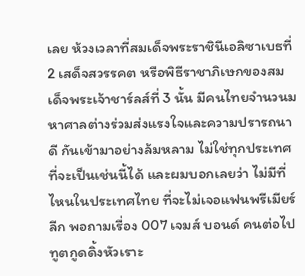เลย ห้วงเวลาที่สมเด็จพระราชินีเอลิซาเบธที่ 2 เสด็จสวรรคต หรือพิธีราชาภิเษกของสมเด็จพระเจ้าชาร์ลส์ที่ 3 นั้น มีคนไทยจำนวนมหาศาลต่างร่วมส่งแรงใจและความปรารถนาดี กันเข้ามาอย่างล้มหลาม ไม่ใช่ทุกประเทศที่จะเป็นเช่นนี้ได้ และผมบอกเลยว่า ไม่มีที่ไหนในประเทศไทย ที่จะไม่เจอแฟนพรีเมียร์ลีก พอถามเรื่อง 007 เจมส์ บอนด์ คนต่อไป ทูตกูดดิ้งหัวเราะ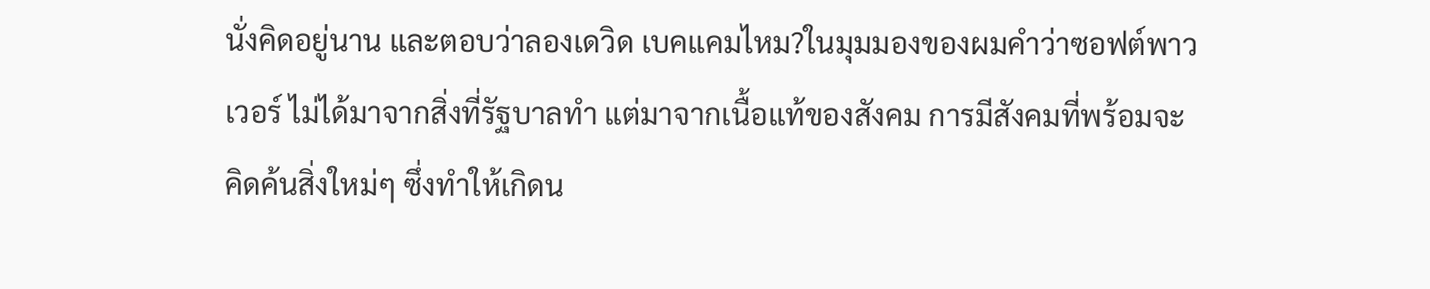นั่งคิดอยู่นาน และตอบว่าลองเดวิด เบคแคมไหม?ในมุมมองของผมคำว่าซอฟต์พาวเวอร์ ไม่ได้มาจากสิ่งที่รัฐบาลทำ แต่มาจากเนื้อแท้ของสังคม การมีสังคมที่พร้อมจะคิดค้นสิ่งใหม่ๆ ซึ่งทำให้เกิดน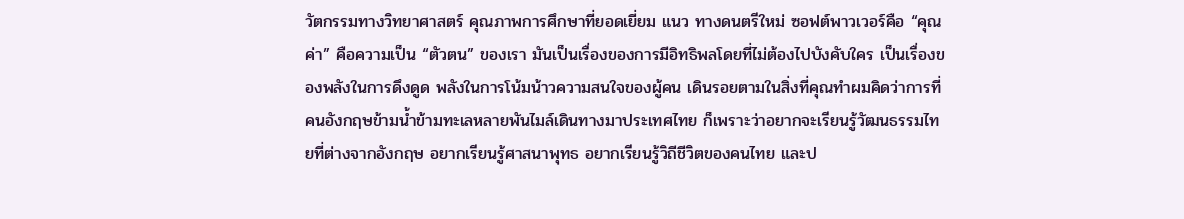วัตกรรมทางวิทยาศาสตร์ คุณภาพการศึกษาที่ยอดเยี่ยม แนว ทางดนตรีใหม่ ซอฟต์พาวเวอร์คือ “คุณค่า” คือความเป็น “ตัวตน” ของเรา มันเป็นเรื่องของการมีอิทธิพลโดยที่ไม่ต้องไปบังคับใคร เป็นเรื่องของพลังในการดึงดูด พลังในการโน้มน้าวความสนใจของผู้คน เดินรอยตามในสิ่งที่คุณทำผมคิดว่าการที่คนอังกฤษข้ามน้ำข้ามทะเลหลายพันไมล์เดินทางมาประเทศไทย ก็เพราะว่าอยากจะเรียนรู้วัฒนธรรมไทยที่ต่างจากอังกฤษ อยากเรียนรู้ศาสนาพุทธ อยากเรียนรู้วิถีชีวิตของคนไทย และป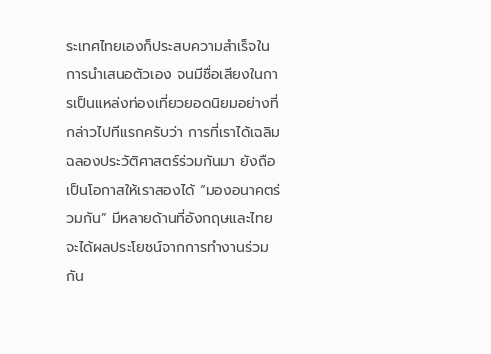ระเทศไทยเองก็ประสบความสำเร็จในการนำเสนอตัวเอง จนมีชื่อเสียงในการเป็นแหล่งท่องเที่ยวยอดนิยมอย่างที่กล่าวไปทีแรกครับว่า การที่เราได้เฉลิมฉลองประวัติศาสตร์ร่วมกันมา ยังถือเป็นโอกาสให้เราสองได้ “มองอนาคตร่วมกัน” มีหลายด้านที่อังกฤษและไทยจะได้ผลประโยชน์จากการทำงานร่วมกัน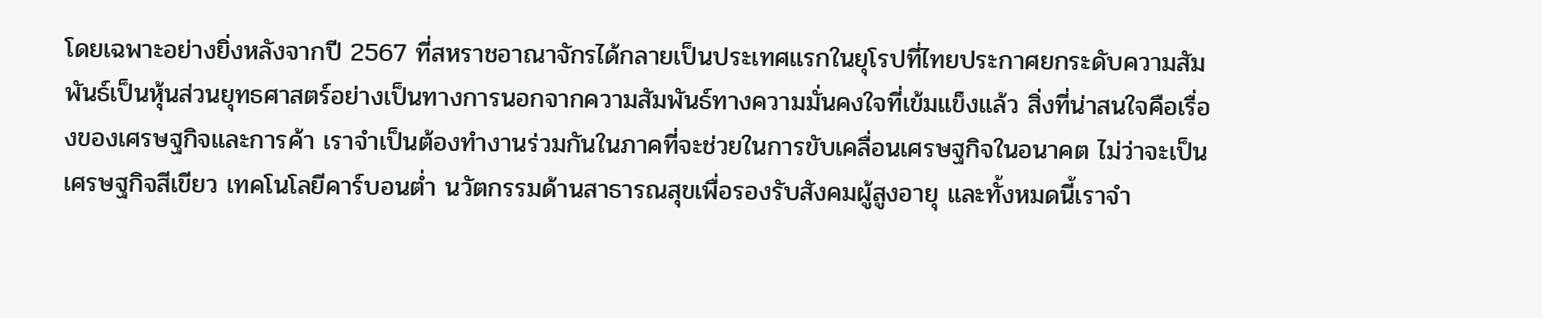โดยเฉพาะอย่างยิ่งหลังจากปี 2567 ที่สหราชอาณาจักรได้กลายเป็นประเทศแรกในยุโรปที่ไทยประกาศยกระดับความสัมพันธ์เป็นหุ้นส่วนยุทธศาสตร์อย่างเป็นทางการนอกจากความสัมพันธ์ทางความมั่นคงใจที่เข้มแข็งแล้ว สิ่งที่น่าสนใจคือเรื่องของเศรษฐกิจและการค้า เราจำเป็นต้องทำงานร่วมกันในภาคที่จะช่วยในการขับเคลื่อนเศรษฐกิจในอนาคต ไม่ว่าจะเป็นเศรษฐกิจสีเขียว เทคโนโลยีคาร์บอนต่ำ นวัตกรรมด้านสาธารณสุขเพื่อรองรับสังคมผู้สูงอายุ และทั้งหมดนี้เราจำ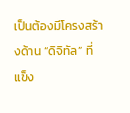เป็นต้องมีโครงสร้างด้าน “ดิจิทัล” ที่แข็ง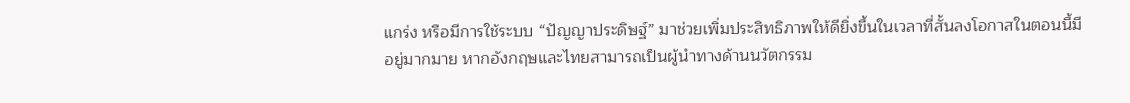แกร่ง หรือมีการใช้ระบบ “ปัญญาประดิษฐ์” มาช่วยเพิ่มประสิทธิภาพให้ดียิ่งขึ้นในเวลาที่สั้นลงโอกาสในตอนนี้มีอยู่มากมาย หากอังกฤษและไทยสามารถเป็นผู้นำทางด้านนวัตกรรม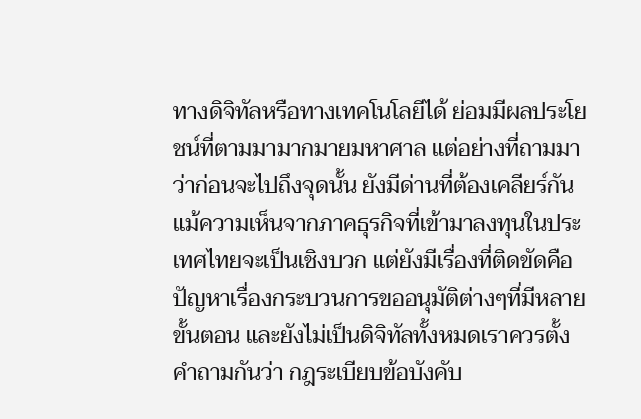ทางดิจิทัลหรือทางเทคโนโลยีได้ ย่อมมีผลประโยชน์ที่ตามมามากมายมหาศาล แต่อย่างที่ถามมาว่าก่อนจะไปถึงจุดนั้น ยังมีด่านที่ต้องเคลียร์กัน แม้ความเห็นจากภาคธุรกิจที่เข้ามาลงทุนในประเทศไทยจะเป็นเชิงบวก แต่ยังมีเรื่องที่ติดขัดคือ ปัญหาเรื่องกระบวนการขออนุมัติต่างๆที่มีหลายขั้นตอน และยังไม่เป็นดิจิทัลทั้งหมดเราควรตั้งคำถามกันว่า กฎระเบียบข้อบังคับ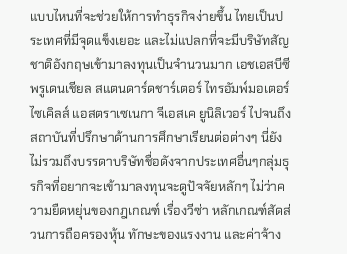แบบไหนที่จะช่วยให้การทำธุรกิจง่ายขึ้น ไทยเป็นประเทศที่มีจุดแข็งเยอะ และไม่แปลกที่จะมีบริษัทสัญชาติอังกฤษเข้ามาลงทุนเป็นจำนวนมาก เอชเอสบีซี พรูเดนเชียล สแตนดาร์ดชาร์เตอร์ ไทรอัมพ์มอเตอร์ไซเคิลส์ แอสตราเซเนกา จีเอสเค ยูนิลิเวอร์ ไปจนถึงสถาบันที่ปรึกษาด้านการศึกษาเรียนต่อต่างๆ นี่ยังไม่รวมถึงบรรดาบริษัทชื่อดังจากประเทศอื่นๆกลุ่มธุรกิจที่อยากจะเข้ามาลงทุนจะดูปัจจัยหลักๆ ไม่ว่าความยืดหยุ่นของกฎเกณฑ์ เรื่องวีซ่า หลักเกณฑ์สัดส่วนการถือครองหุ้น ทักษะของแรงงาน และค่าจ้าง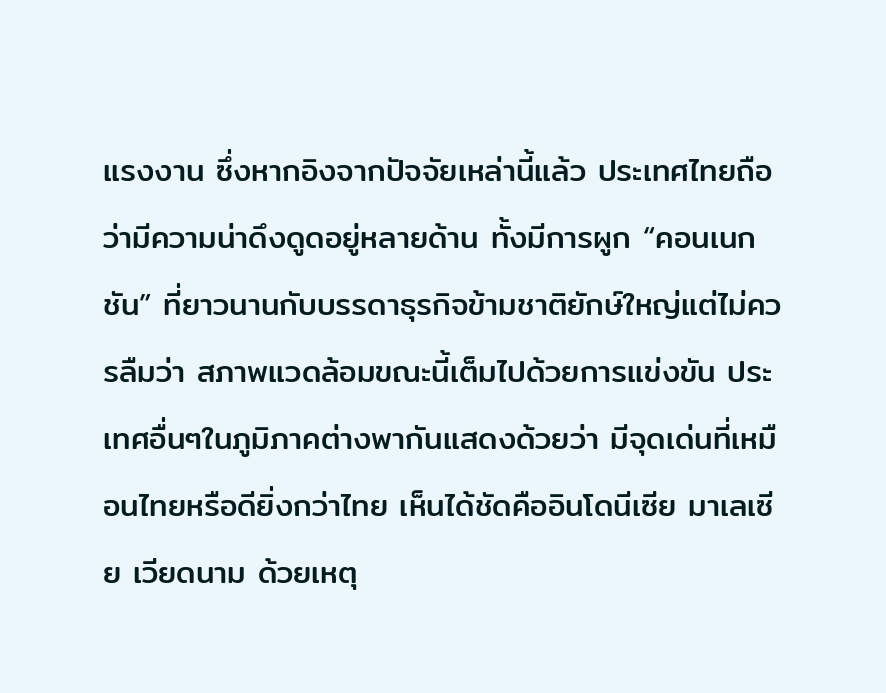แรงงาน ซึ่งหากอิงจากปัจจัยเหล่านี้แล้ว ประเทศไทยถือว่ามีความน่าดึงดูดอยู่หลายด้าน ทั้งมีการผูก “คอนเนกชัน” ที่ยาวนานกับบรรดาธุรกิจข้ามชาติยักษ์ใหญ่แต่ไม่ควรลืมว่า สภาพแวดล้อมขณะนี้เต็มไปด้วยการแข่งขัน ประเทศอื่นๆในภูมิภาคต่างพากันแสดงด้วยว่า มีจุดเด่นที่เหมือนไทยหรือดียิ่งกว่าไทย เห็นได้ชัดคืออินโดนีเซีย มาเลเซีย เวียดนาม ด้วยเหตุ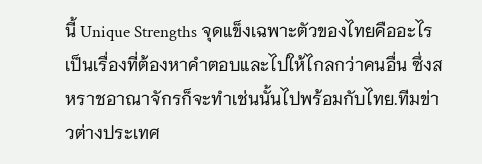นี้ Unique Strengths จุดแข็งเฉพาะตัวของไทยคืออะไร เป็นเรื่องที่ต้องหาคำตอบและไปให้ไกลกว่าคนอื่น ซึ่งสหราชอาณาจักรก็จะทำเช่นนั้นไปพร้อมกับไทย.ทีมข่าวต่างประเทศ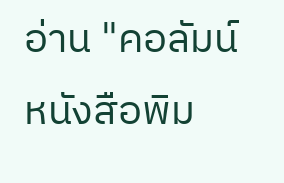อ่าน "คอลัมน์หนังสือพิม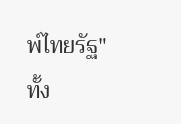พ์ไทยรัฐ" ทั้ง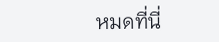หมดที่นี่